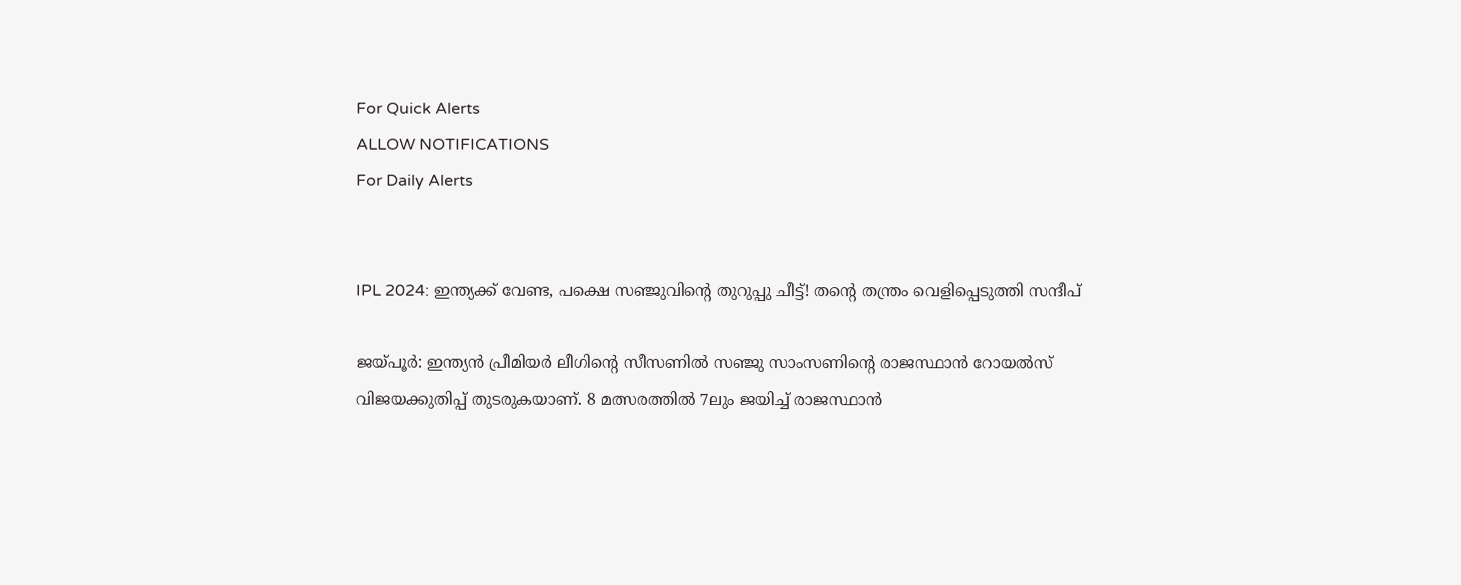For Quick Alerts
ALLOW NOTIFICATIONS
For Daily Alerts


IPL 2024: ഇന്ത്യക്ക് വേണ്ട, പക്ഷെ സഞ്ജുവിന്റെ തുറുപ്പു ചീട്ട്! തന്റെ തന്ത്രം വെളിപ്പെടുത്തി സന്ദീപ്

ജയ്പൂര്‍: ഇന്ത്യന്‍ പ്രീമിയര്‍ ലീഗിന്റെ സീസണില്‍ സഞ്ജു സാംസണിന്റെ രാജസ്ഥാന്‍ റോയല്‍സ് വിജയക്കുതിപ്പ് തുടരുകയാണ്. 8 മത്സരത്തില്‍ 7ലും ജയിച്ച് രാജസ്ഥാന്‍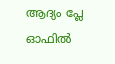ആദ്യം പ്ലേ ഓഫില്‍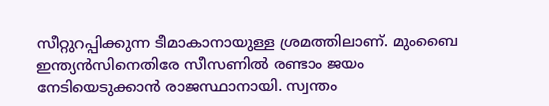സീറ്റുറപ്പിക്കുന്ന ടീമാകാനായുള്ള ശ്രമത്തിലാണ്. മുംബൈ ഇന്ത്യന്‍സിനെതിരേ സീസണില്‍ രണ്ടാം ജയം നേടിയെടുക്കാന്‍ രാജസ്ഥാനായി. സ്വന്തം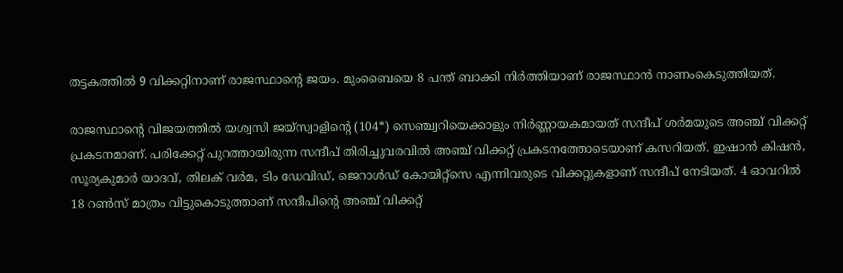തട്ടകത്തില്‍ 9 വിക്കറ്റിനാണ് രാജസ്ഥാന്റെ ജയം. മുംബൈയെ 8 പന്ത് ബാക്കി നിര്‍ത്തിയാണ് രാജസ്ഥാന്‍ നാണംകെടുത്തിയത്.

രാജസ്ഥാന്റെ വിജയത്തില്‍ യശ്വസി ജയ്‌സ്വാളിന്റെ (104*) സെഞ്ച്വറിയെക്കാളും നിര്‍ണ്ണായകമായത് സന്ദീപ് ശര്‍മയുടെ അഞ്ച് വിക്കറ്റ് പ്രകടനമാണ്. പരിക്കേറ്റ് പുറത്തായിരുന്ന സന്ദീപ് തിരിച്ചുവരവില്‍ അഞ്ച് വിക്കറ്റ് പ്രകടനത്തോടെയാണ് കസറിയത്. ഇഷാന്‍ കിഷന്‍, സൂര്യകുമാര്‍ യാദവ്, തിലക് വര്‍മ, ടിം ഡേവിഡ്, ജെറാള്‍ഡ് കോയിറ്റ്‌സെ എന്നിവരുടെ വിക്കറ്റുകളാണ് സന്ദീപ് നേടിയത്. 4 ഓവറില്‍ 18 റണ്‍സ് മാത്രം വിട്ടുകൊടുത്താണ് സന്ദീപിന്റെ അഞ്ച് വിക്കറ്റ്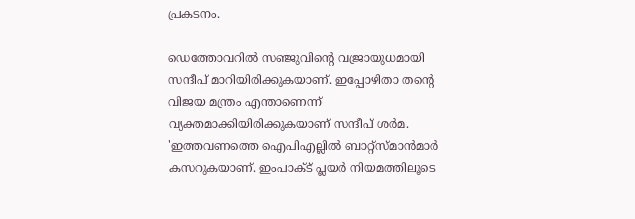പ്രകടനം.

ഡെത്തോവറില്‍ സഞ്ജുവിന്റെ വജ്രായുധമായി സന്ദീപ് മാറിയിരിക്കുകയാണ്. ഇപ്പോഴിതാ തന്റെ വിജയ മന്ത്രം എന്താണെന്ന് വ്യക്തമാക്കിയിരിക്കുകയാണ് സന്ദീപ് ശര്‍മ. 'ഇത്തവണത്തെ ഐപിഎല്ലില്‍ ബാറ്റ്‌സ്മാന്‍മാര്‍ കസറുകയാണ്. ഇംപാക്ട് പ്ലയര്‍ നിയമത്തിലൂടെ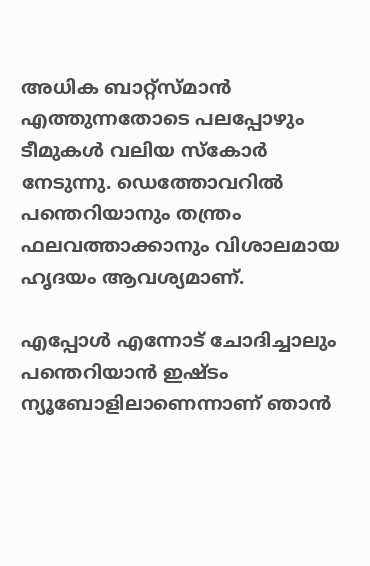അധിക ബാറ്റ്‌സ്മാന്‍ എത്തുന്നതോടെ പലപ്പോഴും ടീമുകള്‍ വലിയ സ്‌കോര്‍ നേടുന്നു. ഡെത്തോവറില്‍ പന്തെറിയാനും തന്ത്രം ഫലവത്താക്കാനും വിശാലമായ ഹൃദയം ആവശ്യമാണ്.

എപ്പോള്‍ എന്നോട് ചോദിച്ചാലും പന്തെറിയാന്‍ ഇഷ്ടം ന്യൂബോളിലാണെന്നാണ് ഞാന്‍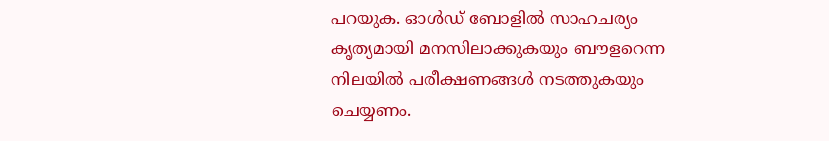പറയുക. ഓള്‍ഡ് ബോളില്‍ സാഹചര്യം കൃത്യമായി മനസിലാക്കുകയും ബൗളറെന്ന നിലയില്‍ പരീക്ഷണങ്ങള്‍ നടത്തുകയും ചെയ്യണം.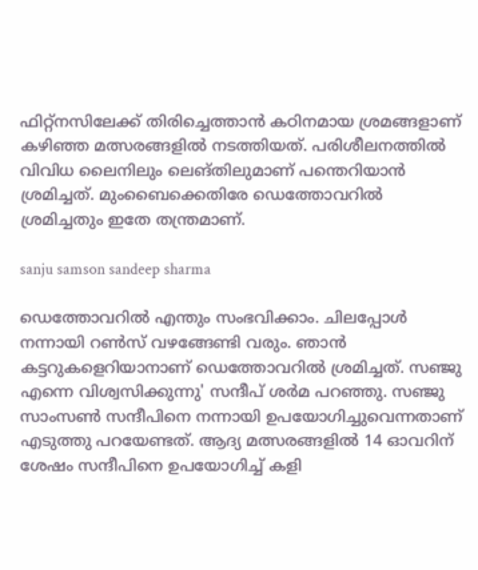ഫിറ്റ്‌നസിലേക്ക് തിരിച്ചെത്താന്‍ കഠിനമായ ശ്രമങ്ങളാണ് കഴിഞ്ഞ മത്സരങ്ങളില്‍ നടത്തിയത്. പരിശീലനത്തില്‍ വിവിധ ലൈനിലും ലെങ്തിലുമാണ് പന്തെറിയാന്‍ ശ്രമിച്ചത്. മുംബൈക്കെതിരേ ഡെത്തോവറില്‍ ശ്രമിച്ചതും ഇതേ തന്ത്രമാണ്.

sanju samson sandeep sharma

ഡെത്തോവറില്‍ എന്തും സംഭവിക്കാം. ചിലപ്പോള്‍ നന്നായി റണ്‍സ് വഴങ്ങേണ്ടി വരും. ഞാന്‍ കട്ടറുകളെറിയാനാണ് ഡെത്തോവറില്‍ ശ്രമിച്ചത്. സഞ്ജു എന്നെ വിശ്വസിക്കുന്നു' സന്ദീപ് ശര്‍മ പറഞ്ഞു. സഞ്ജു സാംസണ്‍ സന്ദീപിനെ നന്നായി ഉപയോഗിച്ചുവെന്നതാണ് എടുത്തു പറയേണ്ടത്. ആദ്യ മത്സരങ്ങളില്‍ 14 ഓവറിന് ശേഷം സന്ദീപിനെ ഉപയോഗിച്ച് കളി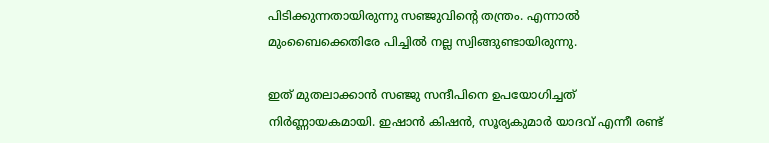പിടിക്കുന്നതായിരുന്നു സഞ്ജുവിന്റെ തന്ത്രം. എന്നാല്‍ മുംബൈക്കെതിരേ പിച്ചില്‍ നല്ല സ്വിങ്ങുണ്ടായിരുന്നു.

ഇത് മുതലാക്കാന്‍ സഞ്ജു സന്ദീപിനെ ഉപയോഗിച്ചത് നിര്‍ണ്ണായകമായി. ഇഷാന്‍ കിഷന്‍, സൂര്യകുമാര്‍ യാദവ് എന്നീ രണ്ട്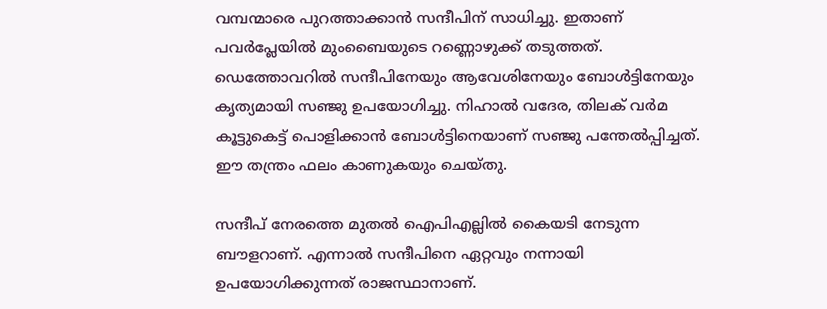വമ്പന്മാരെ പുറത്താക്കാന്‍ സന്ദീപിന് സാധിച്ചു. ഇതാണ് പവര്‍പ്ലേയില്‍ മുംബൈയുടെ റണ്ണൊഴുക്ക് തടുത്തത്. ഡെത്തോവറില്‍ സന്ദീപിനേയും ആവേശിനേയും ബോള്‍ട്ടിനേയും കൃത്യമായി സഞ്ജു ഉപയോഗിച്ചു. നിഹാല്‍ വദേര, തിലക് വര്‍മ കൂട്ടുകെട്ട് പൊളിക്കാന്‍ ബോള്‍ട്ടിനെയാണ് സഞ്ജു പന്തേല്‍പ്പിച്ചത്. ഈ തന്ത്രം ഫലം കാണുകയും ചെയ്തു.

സന്ദീപ് നേരത്തെ മുതല്‍ ഐപിഎല്ലില്‍ കൈയടി നേടുന്ന ബൗളറാണ്. എന്നാല്‍ സന്ദീപിനെ ഏറ്റവും നന്നായി ഉപയോഗിക്കുന്നത് രാജസ്ഥാനാണ്.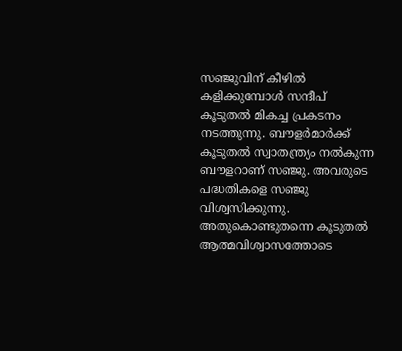സഞ്ജുവിന് കീഴില്‍ കളിക്കുമ്പോള്‍ സന്ദീപ് കൂടുതല്‍ മികച്ച പ്രകടനം നടത്തുന്നു. ബൗളര്‍മാര്‍ക്ക് കൂടുതല്‍ സ്വാതന്ത്ര്യം നല്‍കുന്ന ബൗളറാണ് സഞ്ജു. അവരുടെ പദ്ധതികളെ സഞ്ജു വിശ്വസിക്കുന്നു. അതുകൊണ്ടുതന്നെ കൂടുതല്‍ ആത്മവിശ്വാസത്തോടെ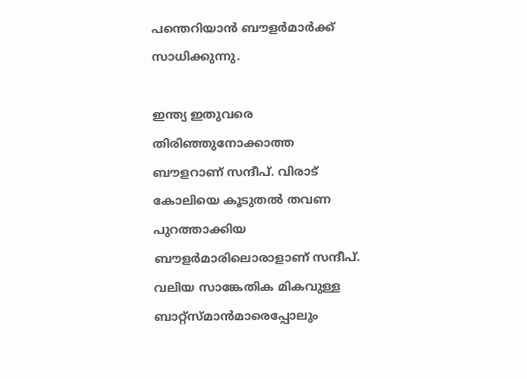പന്തെറിയാന്‍ ബൗളര്‍മാര്‍ക്ക് സാധിക്കുന്നു.

ഇന്ത്യ ഇതുവരെ തിരിഞ്ഞുനോക്കാത്ത ബൗളറാണ് സന്ദീപ്. വിരാട് കോലിയെ കൂടുതല്‍ തവണ പുറത്താക്കിയ ബൗളര്‍മാരിലൊരാളാണ് സന്ദീപ്. വലിയ സാങ്കേതിക മികവുള്ള ബാറ്റ്‌സ്മാന്‍മാരെപ്പോലും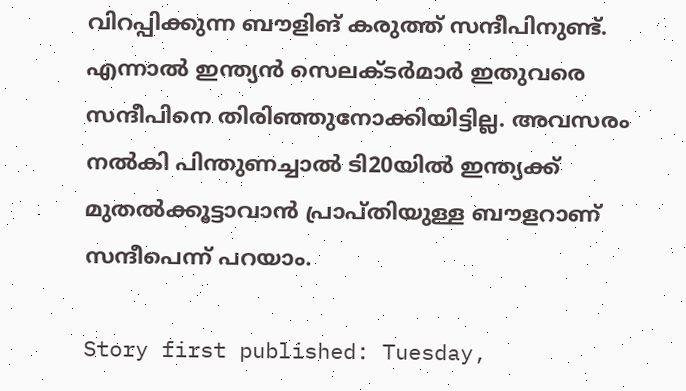വിറപ്പിക്കുന്ന ബൗളിങ് കരുത്ത് സന്ദീപിനുണ്ട്. എന്നാല്‍ ഇന്ത്യന്‍ സെലക്ടര്‍മാര്‍ ഇതുവരെ സന്ദീപിനെ തിരിഞ്ഞുനോക്കിയിട്ടില്ല. അവസരം നല്‍കി പിന്തുണച്ചാല്‍ ടി20യില്‍ ഇന്ത്യക്ക് മുതല്‍ക്കൂട്ടാവാന്‍ പ്രാപ്തിയുള്ള ബൗളറാണ് സന്ദീപെന്ന് പറയാം.

Story first published: Tuesday,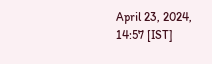April 23, 2024, 14:57 [IST]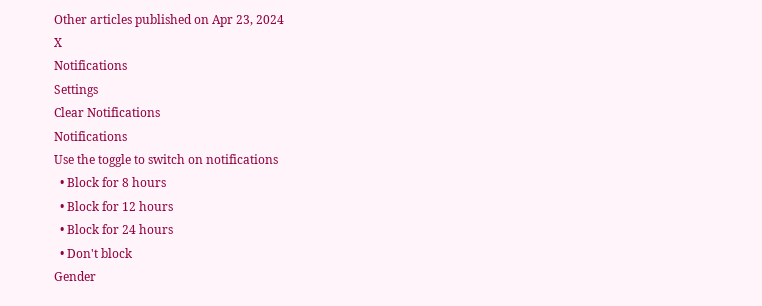Other articles published on Apr 23, 2024
X
Notifications
Settings
Clear Notifications
Notifications
Use the toggle to switch on notifications
  • Block for 8 hours
  • Block for 12 hours
  • Block for 24 hours
  • Don't block
Gender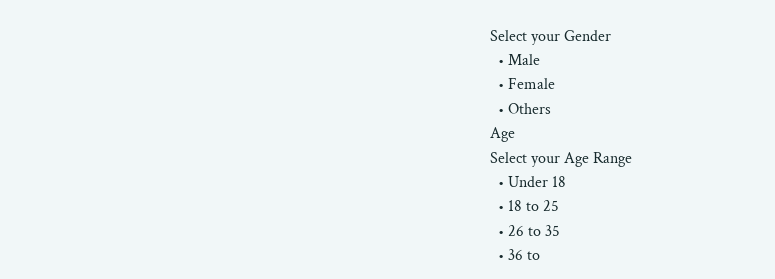Select your Gender
  • Male
  • Female
  • Others
Age
Select your Age Range
  • Under 18
  • 18 to 25
  • 26 to 35
  • 36 to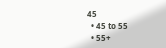45
  • 45 to 55
  • 55+